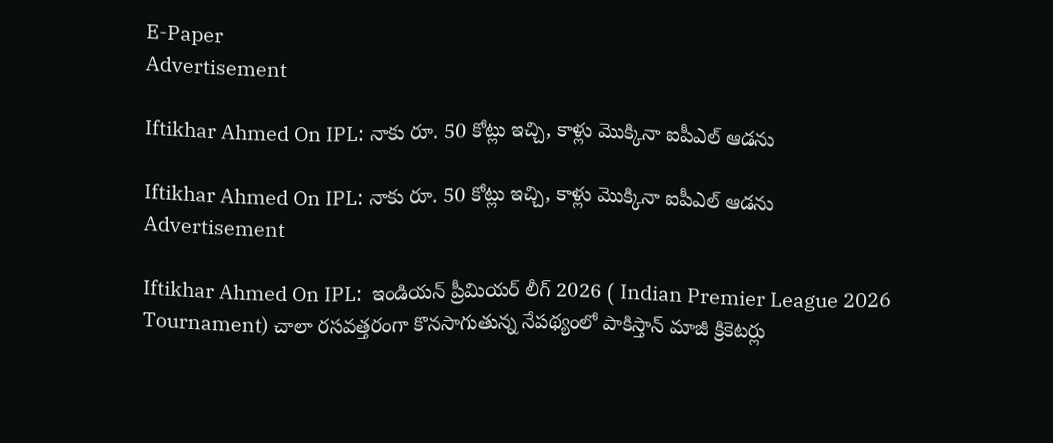E-Paper
Advertisement

Iftikhar Ahmed On IPL: నాకు రూ. 50 కోట్లు ఇచ్చి, కాళ్లు మొక్కినా ఐపీఎల్ ఆడ‌ను

Iftikhar Ahmed On IPL: నాకు రూ. 50 కోట్లు ఇచ్చి, కాళ్లు మొక్కినా ఐపీఎల్ ఆడ‌ను
Advertisement

Iftikhar Ahmed On IPL:  ఇండియన్ ప్రీమియర్ లీగ్ 2026 ( Indian Premier League 2026 Tournament) చాలా రసవత్తరంగా కొనసాగుతున్న నేపథ్యంలో పాకిస్తాన్ మాజీ క్రికెటర్లు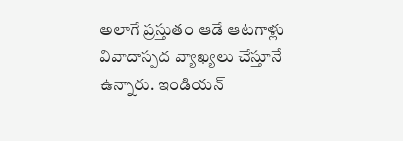అలాగే ప్రస్తుతం ఆడే ఆటగాళ్లు వివాదాస్పద వ్యాఖ్యలు చేస్తూనే ఉన్నారు. ఇండియన్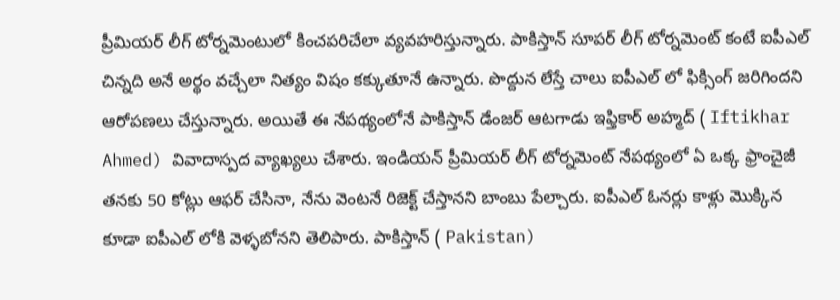ప్రీమియర్ లీగ్ టోర్నమెంటులో కించపరిచేలా వ్యవహరిస్తున్నారు. పాకిస్తాన్ సూపర్ లీగ్ టోర్నమెంట్ కంటే ఐపీఎల్ చిన్నది అనే అర్థం వచ్చేలా నిత్యం విషం కక్కుతూనే ఉన్నారు. పొద్దున లేస్తే చాలు ఐపీఎల్ లో ఫిక్సింగ్ జరిగిందని ఆరోపణలు చేస్తున్నారు. అయితే ఈ నేపథ్యంలోనే పాకిస్తాన్ డేంజర్ ఆటగాడు ఇఫ్తికార్ అహ్మద్ ( Iftikhar Ahmed) వివాదాస్పద వ్యాఖ్యలు చేశారు. ఇండియన్ ప్రీమియర్ లీగ్ టోర్నమెంట్ నేపథ్యంలో ఏ ఒక్క ఫ్రాంచైజీ తనకు 50 కోట్లు ఆఫర్ చేసినా, నేను వెంటనే రిజెక్ట్ చేస్తానని బాంబు పేల్చారు. ఐపీఎల్ ఓన‌ర్లు కాళ్లు మొక్కిన కూడా ఐపీఎల్ లోకి వెళ్ళబోనని తెలిపారు. పాకిస్తాన్ ( Pakistan)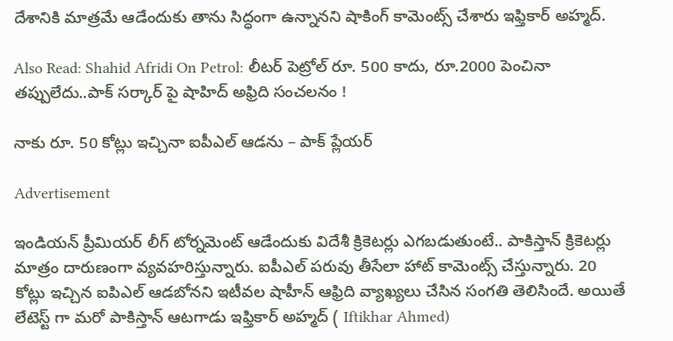దేశానికి మాత్రమే ఆడేందుకు తాను సిద్ధంగా ఉన్నానని షాకింగ్ కామెంట్స్ చేశారు ఇఫ్తికార్ అహ్మద్.

Also Read: Shahid Afridi On Petrol: లీట‌ర్ పెట్రోల్ రూ. 500 కాదు, రూ.2000 పెంచినా త‌ప్పులేదు..పాక్ స‌ర్కార్ పై షాహిద్ అఫ్రిది సంచ‌ల‌నం !

నాకు రూ. 50 కోట్లు ఇచ్చినా ఐపీఎల్ ఆడ‌ను – పాక్ ప్లేయ‌ర్

Advertisement

ఇండియన్ ప్రీమియర్ లీగ్ టోర్నమెంట్ ఆడేందుకు విదేశీ క్రికెటర్లు ఎగబడుతుంటే.. పాకిస్తాన్ క్రికెటర్లు మాత్రం దారుణంగా వ్యవహరిస్తున్నారు. ఐపీఎల్ పరువు తీసేలా హాట్ కామెంట్స్ చేస్తున్నారు. 20 కోట్లు ఇచ్చిన ఐపిఎల్ ఆడబోనని ఇటీవల షాహీన్ ఆఫ్రిది వ్యాఖ్యలు చేసిన సంగతి తెలిసిందే. అయితే లేటెస్ట్ గా మరో పాకిస్తాన్ ఆటగాడు ఇఫ్తికార్ అహ్మద్ ( Iftikhar Ahmed)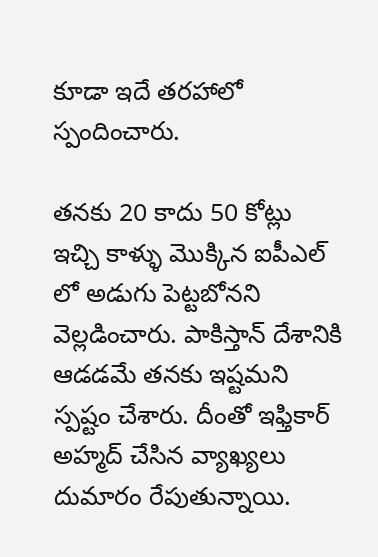కూడా ఇదే తరహాలో స్పందించారు.

తనకు 20 కాదు 50 కోట్లు ఇచ్చి కాళ్ళు మొక్కిన ఐపీఎల్ లో అడుగు పెట్టబోనని వెల్లడించారు. పాకిస్తాన్ దేశానికి ఆడడమే తనకు ఇష్టమని స్పష్టం చేశారు. దీంతో ఇఫ్తికార్ అహ్మద్ చేసిన వ్యాఖ్యలు దుమారం రేపుతున్నాయి.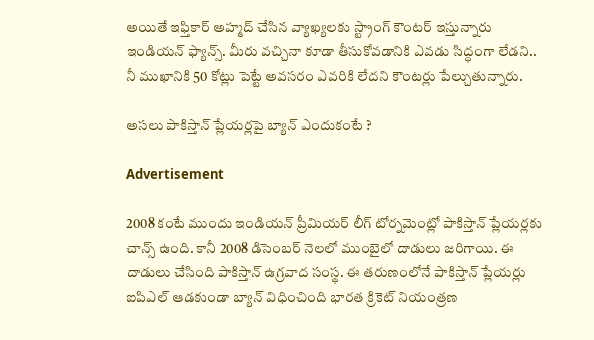అయితే ఇఫ్తికార్ అహ్మద్ చేసిన వ్యాఖ్యలకు స్ట్రాంగ్ కౌంటర్ ఇస్తున్నారు ఇండియన్ ఫ్యాన్స్. మీరు వచ్చినా కూడా తీసుకోవడానికి ఎవడు సిద్ధంగా లేడని.. నీ ముఖానికి 50 కోట్లు పెట్టే అవసరం ఎవరికి లేదని కౌంటర్లు పేల్చుతున్నారు.

అసలు పాకిస్తాన్ ప్లేయర్లపై బ్యాన్ ఎందుకంటే ?

Advertisement

2008 కంటే ముందు ఇండియన్ ప్రీమియర్ లీగ్ టోర్నమెంట్లో పాకిస్తాన్ ప్లేయర్లకు చాన్స్ ఉంది. కానీ 2008 డిసెంబర్ నెలలో ముంబైలో దాడులు జరిగాయి. ఈ దాడులు చేసింది పాకిస్తాన్ ఉగ్రవాద సంస్థ. ఈ తరుణంలోనే పాకిస్తాన్ ప్లేయర్లు ఐపిఎల్ ఆడకుండా బ్యాన్ విధించింది భారత క్రికెట్ నియంత్రణ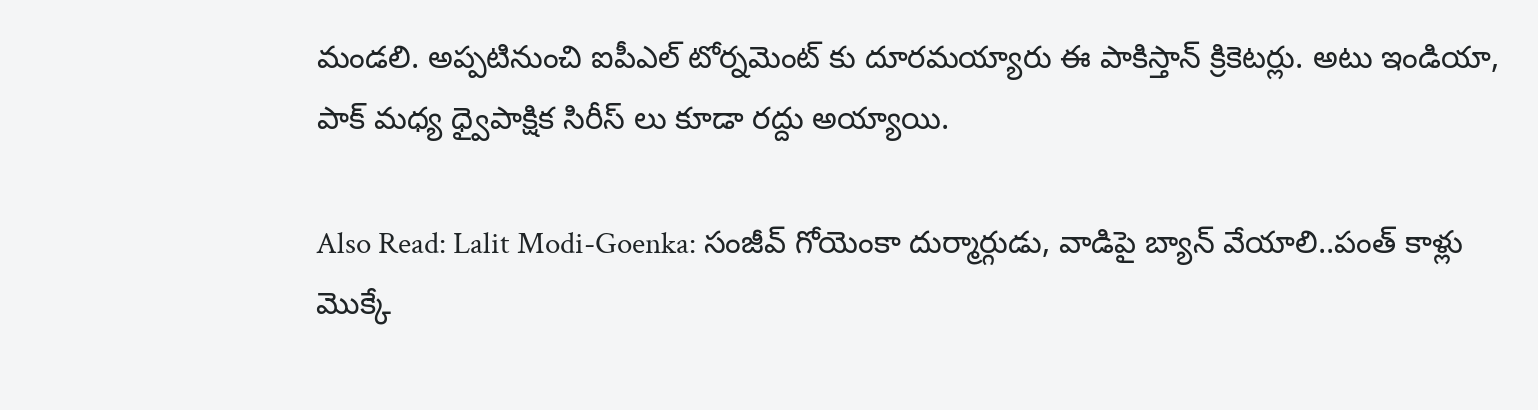మండలి. అప్పటినుంచి ఐపీఎల్ టోర్నమెంట్ కు దూరమయ్యారు ఈ పాకిస్తాన్ క్రికెటర్లు. అటు ఇండియా, పాక్ మ‌ధ్య ధ్వైపాక్షిక సిరీస్ లు కూడా ర‌ద్దు అయ్యాయి.

Also Read: Lalit Modi-Goenka: సంజీవ్ గోయెంకా దుర్మార్గుడు, వాడిపై బ్యాన్ వేయాలి..పంత్ కాళ్లు మొక్కే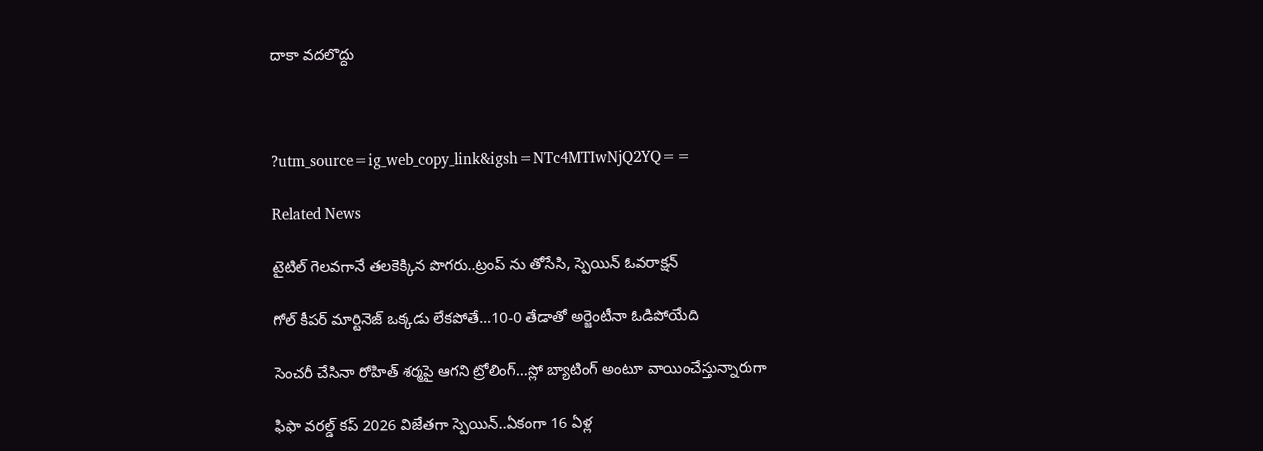దాకా వ‌ద‌లొద్దు



?utm_source=ig_web_copy_link&igsh=NTc4MTIwNjQ2YQ==

Related News

టైటిల్ గెల‌వ‌గానే త‌ల‌కెక్కిన పొగ‌రు..ట్రంప్ ను తోసేసి, స్పెయిన్ ఓవ‌రాక్ష‌న్‌

గోల్ కీపర్ మార్టినెజ్ ఒక్క‌డు లేక‌పోతే…10-0 తేడాతో అర్జెంటీనా ఓడిపోయేది

సెంచ‌రీ చేసినా రోహిత్ శ‌ర్మ‌పై ఆగ‌ని ట్రోలింగ్…స్లో బ్యాటింగ్ అంటూ వాయించేస్తున్నారుగా

ఫిఫా వ‌ర‌ల్డ్ క‌ప్ 2026 విజేతగా స్పెయిన్‌..ఏకంగా 16 ఏళ్ల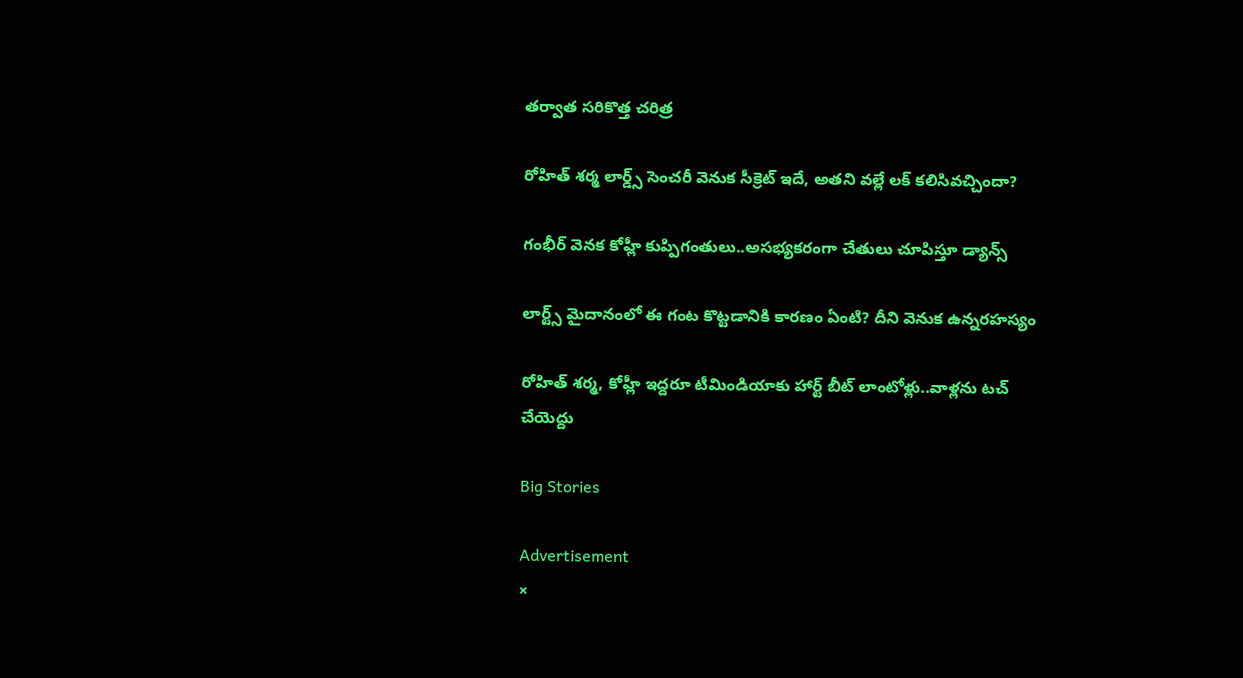త‌ర్వాత స‌రికొత్త చ‌రిత్ర‌

రోహిత్ శ‌ర్మ లార్డ్స్ సెంచ‌రీ వెనుక సీక్రెట్ ఇదే, అత‌ని వ‌ల్లే ల‌క్ క‌లిసివ‌చ్చిందా?

గంభీర్ వెనక కోహ్లీ కుప్పిగంతులు..అస‌భ్యక‌రంగా చేతులు చూపిస్తూ డ్యాన్స్

లార్ట్స్ మైదానంలో ఈ గంట కొట్ట‌డానికి కార‌ణం ఏంటి? దీని వెనుక ఉన్న‌ర‌హ‌స్యం

రోహిత్ శ‌ర్మ‌, కోహ్లీ ఇద్ద‌రూ టీమిండియాకు హార్ట్ బీట్ లాంటోళ్లు..వాళ్ల‌ను ట‌చ్ చేయెద్దు

Big Stories

Advertisement
×